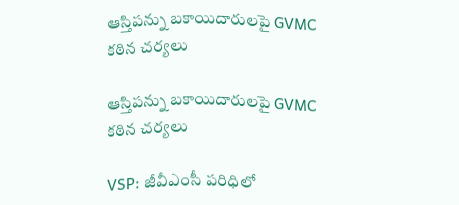ఆస్తిపన్ను బకాయిదారులపై GVMC కఠిన చర్యలు

ఆస్తిపన్ను బకాయిదారులపై GVMC కఠిన చర్యలు

VSP: జీవీఎంసీ పరిధిలో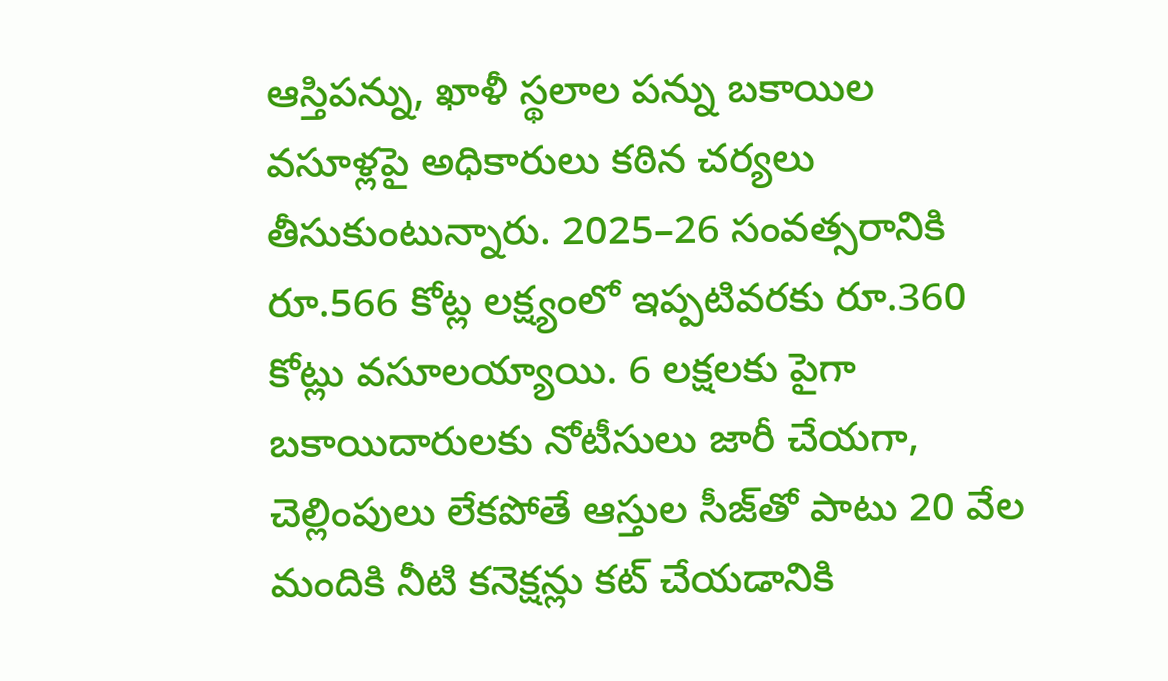ఆస్తిపన్ను, ఖాళీ స్థలాల పన్ను బకాయిల వసూళ్లపై అధికారులు కఠిన చర్యలు తీసుకుంటున్నారు. 2025–26 సంవత్సరానికి రూ.566 కోట్ల లక్ష్యంలో ఇప్పటివరకు రూ.360 కోట్లు వసూలయ్యాయి. 6 లక్షలకు పైగా బకాయిదారులకు నోటీసులు జారీ చేయగా, చెల్లింపులు లేకపోతే ఆస్తుల సీజ్‌తో పాటు 20 వేల మందికి నీటి కనెక్షన్లు కట్ చేయడానికి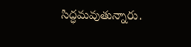సిద్ధమవుతున్నారు.